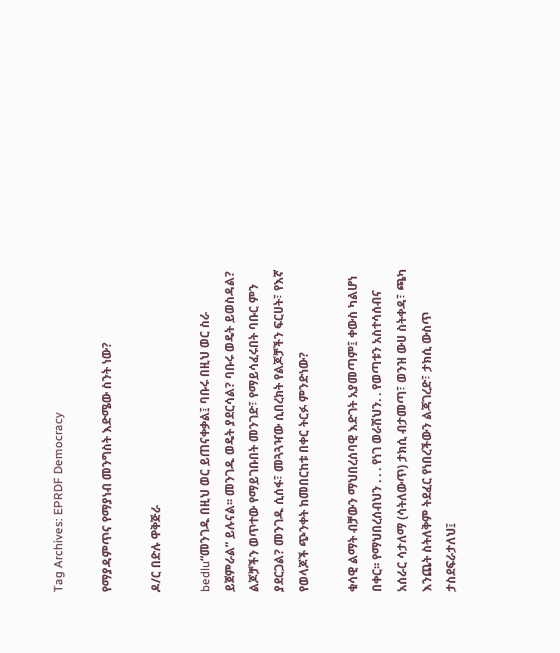Tag Archives: EPRDF Democracy

የማያዳምጥና የማያነብ መንግስት እድሜው ስንት ነው?

ዶ/ር በድሉ ዋቅጅራ

bedlu“መንገዱ በዚህ ወር ይጠናቀቃል፤ ባቡሩ በዚህ ወር ስራ ይጀምራል” ይሉናል፡፡ መንገዱ ወዴት ያደርሳል? ባቡሩ ወዴት ይወስዳል? ልጆቻችን ወጥተው የማይገቡበት መንገድ፣ የማይሳፈሩበት ባቡር ምን ያደርጋል? መንገዱ ሲሰፋ፣ መጓጓዣው ሲበረክት የልጆቻችን ፍርሀት፣ የእኛ የወላጆች ጭንቀት ከመበርከቱ በቀር ትርፉ ምንድነው?

ቁሳዊ ልማት ብቻውን ማህበረሰባዊ እድገት አያመጣም፤ ቀውስ ካልሆነ በቀር፡፡ የማህበረሰብህን . . . የነገ ወራሽህን. . የወጣቱን አስተሳሰብና አሰራር ሳታለማ (ሳትለውጥ) ታክሲ ብታመጣ፣ ወንዝ ውሀ ስትቀዳ፣ ጫካ እንጨት ስትለቅም ትደፈር የነበረችውን ልጃገረድ፣ ታክሲ ውስጥ ታስደፍራታለህ፤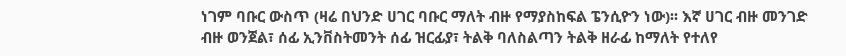ነገም ባቡር ውስጥ (ዛሬ በህንድ ሀገር ባቡር ማለት ብዙ የማያስከፍል ፔንሲዮን ነው)፡፡ እኛ ሀገር ብዙ መንገድ ብዙ ወንጀል፣ ሰፊ ኢንቨስትመንት ሰፊ ዝርፊያ፣ ትልቅ ባለስልጣን ትልቅ ዘራፊ ከማለት የተለየ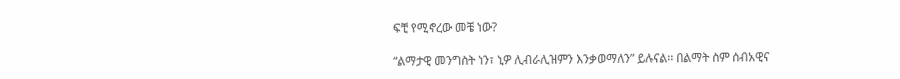ፍቺ የሚኖረው መቼ ነው?

“ልማታዊ መንግስት ነን፣ ኒዎ ሊብራሊዝምን እንቃወማለን” ይሉናል፡፡ በልማት ስም ሰብአዊና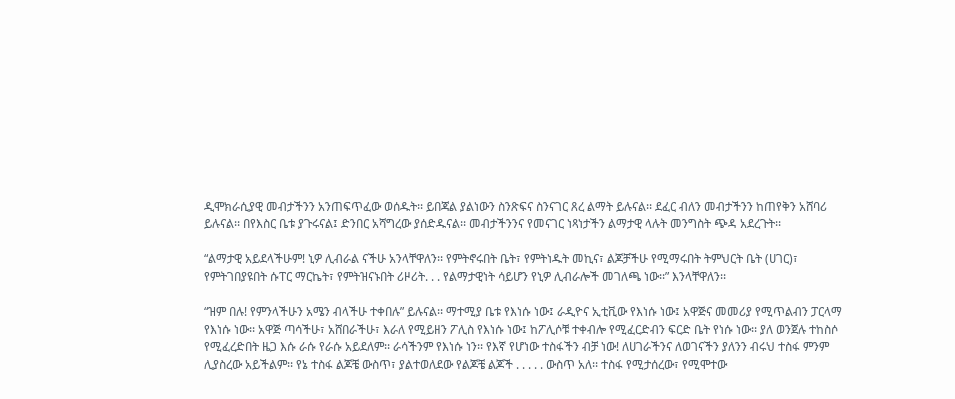ዲሞክራሲያዊ መብታችንን አንጠፍጥፈው ወሰዱት፡፡ ይበጃል ያልነውን ስንጽፍና ስንናገር ጸረ ልማት ይሉናል፡፡ ደፈር ብለን መብታችንን ከጠየቅን አሸባሪ ይሉናል፡፡ በየእስር ቤቱ ያጉሩናል፤ ድንበር አሻግረው ያሰድዱናል፡፡ መብታችንንና የመናገር ነጻነታችን ልማታዊ ላሉት መንግስት ጭዳ አደረጉት፡፡

“ልማታዊ አይደላችሁም! ኒዎ ሊብራል ናችሁ አንላቸዋለን፡፡ የምትኖሩበት ቤት፣ የምትነዱት መኪና፣ ልጆቻችሁ የሚማሩበት ትምህርት ቤት (ሀገር)፣ የምትገበያዩበት ሱፐር ማርኬት፣ የምትዝናኑበት ሪዞሪት. . . የልማታዊነት ሳይሆን የኒዎ ሊብራሎች መገለጫ ነው፡፡” እንላቸዋለን፡፡

“ዝም በሉ! የምንላችሁን አሜን ብላችሁ ተቀበሉ” ይሉናል፡፡ ማተሚያ ቤቱ የእነሱ ነው፤ ራዲዮና ኢቲቪው የእነሱ ነው፤ አዋጅና መመሪያ የሚጥልብን ፓርላማ የእነሱ ነው፡፡ አዋጅ ጣሳችሁ፣ አሸበራችሁ፣ እራለ የሚይዘን ፖሊስ የእነሱ ነው፤ ከፖሊሶቹ ተቀብሎ የሚፈርድብን ፍርድ ቤት የነሱ ነው፡፡ ያለ ወንጀሉ ተከስሶ የሚፈረድበት ዜጋ እሱ ራሱ የራሱ አይደለም፡፡ ራሳችንም የእነሱ ነን፡፡ የእኛ የሆነው ተስፋችን ብቻ ነው! ለሀገራችንና ለወገናችን ያለንን ብሩህ ተስፋ ምንም ሊያስረው አይችልም፡፡ የኔ ተስፋ ልጆቼ ውስጥ፣ ያልተወለደው የልጆቼ ልጆች . . . . . ውስጥ አለ፡፡ ተስፋ የሚታሰረው፣ የሚሞተው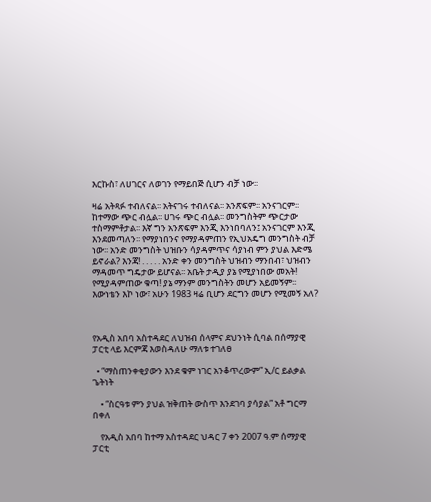እርኩስ፣ ለሀገርና ለወገን የማይበጅ ሲሆን ብቻ ነው፡፡

ዛሬ አትጻፉ ተብለናል፡፡ አትናገሩ ተብለናል፡፡ አንጽፍም፡፡ አንናገርም፡፡ ከተማው ጭር ብሏል፡፡ ሀገሩ ጭር ብሏል፡፡ መንግስትም ጭርታው ተስማምቶታል፡፡ እኛ ግን አንጽፍም እንጂ እንነበባለን፤ አንናገርም እንጂ እንደመጣለን፡፡ የማያነበንና የማያዳምጠን የኢህአዴግ መንግስት ብቻ ነው፡፡ አንድ መንግስት ህዝቡን ሳያዳምጥና ሳያነብ ምን ያህል እድሜ ይኖራል? እንጃ! . . . . . አንድ ቀን መንግስት ህዝብን ማንበብ፣ ህዝብን ማዳመጥ ግዴታው ይሆናል፡፡ አቤት ታዲያ ያኔ የሚያነበው መአት! የሚያዳምጠው ቁጣ! ያኔ ማንም መንግስትን መሆን አይመኝም፡፡ እውነቴን እኮ ነው፣ አሁን 1983 ዛሬ ቢሆን ደርግን መሆን የሚመኝ አለ?



የአዲስ አበባ አስተዳደር ለህዝብ ሰላምና ደህንነት ሲባል በሰማያዊ ፓርቲ ላይ እርምጃ እወስዳለሁ ማለቱ ተገለፀ

  • “ማስጠንቀቂያውን እንደ ቁም ነገር አንቆጥረውም” ኢ/ር ይልቃል ጌትነት

    • “ስርዓቱ ምን ያህል ዝቅጠት ውስጥ እንደገባ ያሳያል” አቶ ግርማ በቀለ

    የአዲስ አበባ ከተማ አስተዳደር ህዳር 7 ቀን 2007 ዓ.ም ሰማያዊ ፓርቲ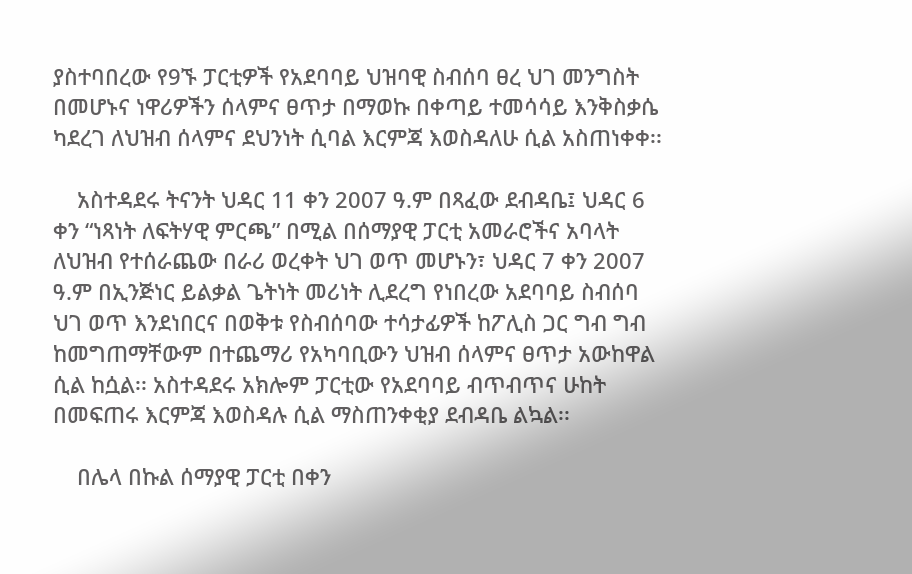ያስተባበረው የ9ኙ ፓርቲዎች የአደባባይ ህዝባዊ ስብሰባ ፀረ ህገ መንግስት በመሆኑና ነዋሪዎችን ሰላምና ፀጥታ በማወኩ በቀጣይ ተመሳሳይ እንቅስቃሴ ካደረገ ለህዝብ ሰላምና ደህንነት ሲባል እርምጃ እወስዳለሁ ሲል አስጠነቀቀ፡፡

    አስተዳደሩ ትናንት ህዳር 11 ቀን 2007 ዓ.ም በጻፈው ደብዳቤ፤ ህዳር 6 ቀን “ነጻነት ለፍትሃዊ ምርጫ” በሚል በሰማያዊ ፓርቲ አመራሮችና አባላት ለህዝብ የተሰራጨው በራሪ ወረቀት ህገ ወጥ መሆኑን፣ ህዳር 7 ቀን 2007 ዓ.ም በኢንጅነር ይልቃል ጌትነት መሪነት ሊደረግ የነበረው አደባባይ ስብሰባ ህገ ወጥ እንደነበርና በወቅቱ የስብሰባው ተሳታፊዎች ከፖሊስ ጋር ግብ ግብ ከመግጠማቸውም በተጨማሪ የአካባቢውን ህዝብ ሰላምና ፀጥታ አውከዋል ሲል ከሷል፡፡ አስተዳደሩ አክሎም ፓርቲው የአደባባይ ብጥብጥና ሁከት በመፍጠሩ እርምጃ እወስዳሉ ሲል ማስጠንቀቂያ ደብዳቤ ልኳል፡፡

    በሌላ በኩል ሰማያዊ ፓርቲ በቀን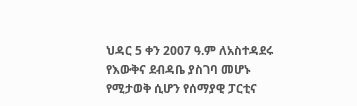ህዳር 5 ቀን 2007 ዓ.ም ለአስተዳደሩ የእውቅና ደብዳቤ ያስገባ መሆኑ የሚታወቅ ሲሆን የሰማያዊ ፓርቲና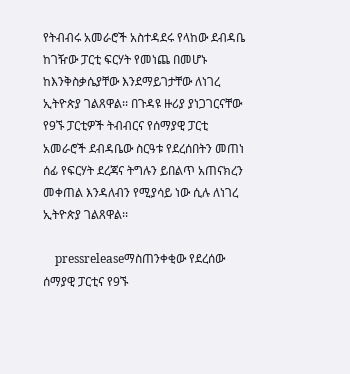የትብብሩ አመራሮች አስተዳደሩ የላከው ደብዳቤ ከገዥው ፓርቲ ፍርሃት የመነጨ በመሆኑ ከእንቅስቃሴያቸው እንደማይገታቸው ለነገረ ኢትዮጵያ ገልጸዋል፡፡ በጉዳዩ ዙሪያ ያነጋገርናቸው የ9ኙ ፓርቲዎች ትብብርና የሰማያዊ ፓርቲ አመራሮች ደብዳቤው ስርዓቱ የደረሰበትን መጠነ ሰፊ የፍርሃት ደረጃና ትግሉን ይበልጥ አጠናክረን መቀጠል እንዳለብን የሚያሳይ ነው ሲሉ ለነገረ ኢትዮጵያ ገልጸዋል፡፡

    pressreleaseማስጠንቀቂው የደረሰው ሰማያዊ ፓርቲና የ9ኙ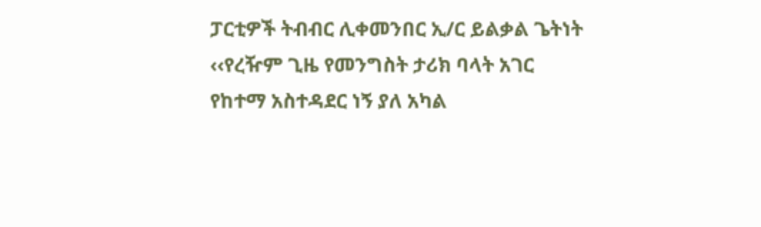ፓርቲዎች ትብብር ሊቀመንበር ኢ/ር ይልቃል ጌትነት ‹‹የረዥም ጊዜ የመንግስት ታሪክ ባላት አገር የከተማ አስተዳደር ነኝ ያለ አካል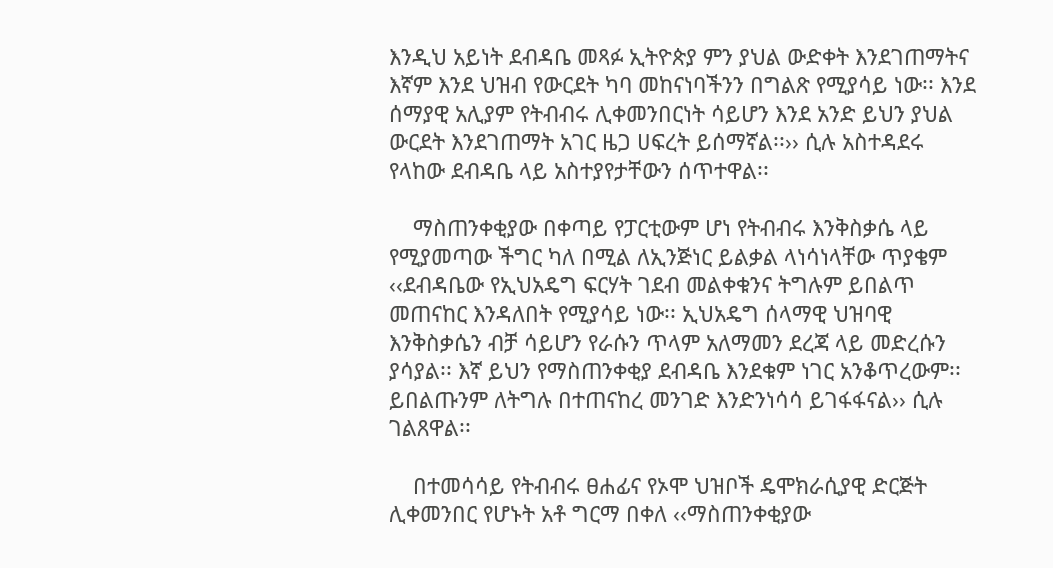እንዲህ አይነት ደብዳቤ መጻፉ ኢትዮጵያ ምን ያህል ውድቀት እንደገጠማትና እኛም እንደ ህዝብ የውርደት ካባ መከናነባችንን በግልጽ የሚያሳይ ነው፡፡ እንደ ሰማያዊ አሊያም የትብብሩ ሊቀመንበርነት ሳይሆን እንደ አንድ ይህን ያህል ውርደት እንደገጠማት አገር ዜጋ ሀፍረት ይሰማኛል፡፡›› ሲሉ አስተዳደሩ የላከው ደብዳቤ ላይ አስተያየታቸውን ሰጥተዋል፡፡

    ማስጠንቀቂያው በቀጣይ የፓርቲውም ሆነ የትብብሩ እንቅስቃሴ ላይ የሚያመጣው ችግር ካለ በሚል ለኢንጅነር ይልቃል ላነሳነላቸው ጥያቄም ‹‹ደብዳቤው የኢህአዴግ ፍርሃት ገደብ መልቀቁንና ትግሉም ይበልጥ መጠናከር እንዳለበት የሚያሳይ ነው፡፡ ኢህአዴግ ሰላማዊ ህዝባዊ እንቅስቃሴን ብቻ ሳይሆን የራሱን ጥላም አለማመን ደረጃ ላይ መድረሱን ያሳያል፡፡ እኛ ይህን የማስጠንቀቂያ ደብዳቤ እንደቁም ነገር አንቆጥረውም፡፡ ይበልጡንም ለትግሉ በተጠናከረ መንገድ እንድንነሳሳ ይገፋፋናል›› ሲሉ ገልጸዋል፡፡

    በተመሳሳይ የትብብሩ ፀሐፊና የኦሞ ህዝቦች ዴሞክራሲያዊ ድርጅት ሊቀመንበር የሆኑት አቶ ግርማ በቀለ ‹‹ማስጠንቀቂያው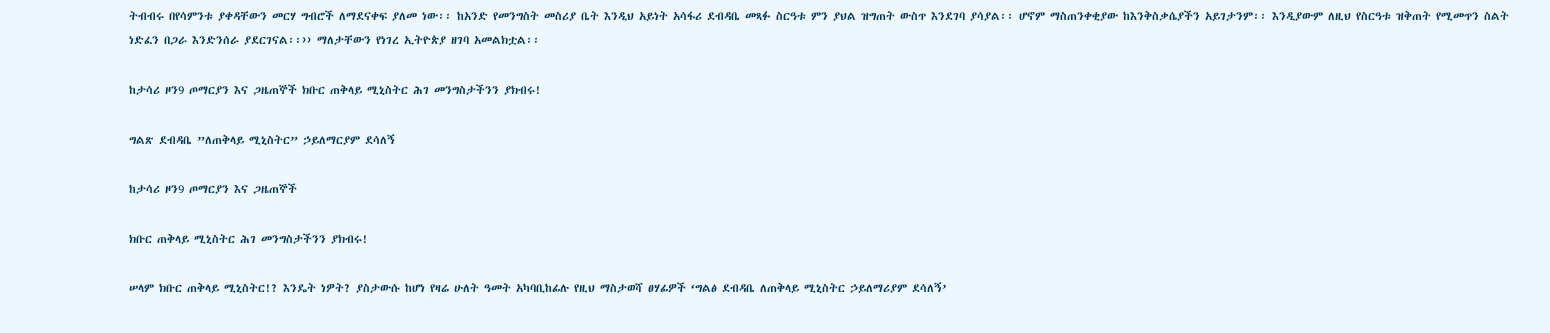ትብብሩ በየሳምንቱ ያቀዳቸውን መርሃ ግብሮች ለማደናቀፍ ያለመ ነው፡፡ ከአንድ የመንግስት መስሪያ ቤት እንዲህ አይነት አሳፋሪ ደብዳቤ መጻፉ ስርዓቱ ምን ያህል ዝግጠት ውስጥ እንደገባ ያሳያል፡፡ ሆኖም ማስጠንቀቂያው ከእንቅስቃሴያችን አይገታንም፡፡ እንዲያውም ለዚህ የስርዓቱ ዝቅጠት የሚመጥን ስልት ነድፈን በጋራ እንድንሰራ ያደርገናል፡፡›› ማለታቸውን የነገረ ኢትዮጵያ ዘገባ አመልክቷል፡፡

ከታሳሪ ዞን9 ጦማርያን እና ጋዜጠኞች ክቡር ጠቅላይ ሚኒስትር ሕገ መንግስታችንን ያክብሩ!

ግልጽ ደብዳቤ ”ለጠቅላይ ሚኒስትር” ኃይለማርያም ደሳለኝ

ከታሳሪ ዞን9 ጦማርያን እና ጋዜጠኞች

ክቡር ጠቅላይ ሚኒስትር ሕገ መንግስታችንን ያክብሩ!

ሠላም ክቡር ጠቅላይ ሚኒስትር!? እንዴት ነዎት? ያስታውሱ ከሆነ የዛሬ ሁለት ዓመት አካባቢከፊሉ የዚህ ማስታወሻ ፀሃፊዎች ‘ግልፅ ደብዳቤ ለጠቅላይ ሚኒስትር ኃይለማሪያም ደሳለኝ’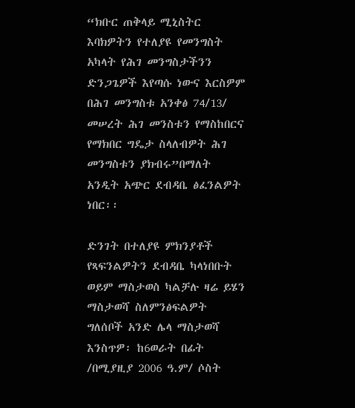“ክቡር ጠቅላይ ሚኒስትር እባክዎትን የተለያዩ የመንግስት አካላት የሕገ መንግስታችንን ድንጋጌዎች እየጣሱ ነውና እርስዎም በሕገ መንግስቱ አንቀፅ 74/13/ መሠረት ሕገ መንስቱን የማስከበርና የማክበር ግዴታ ስላለብዎት ሕገ መንግስቱን ያክብሩ”በማለት አንዲት አጭር ደብዳቤ ፅፈንልዎት ነበር፡፡

ድንገት በተለያዩ ምክንያቶች የጻፍንልዎትን ደብዳቤ ካላነበቡት ወይም ማስታወስ ካልቻሉ ዛሬ ይሄን ማስታወሻ ስለምንፅፍልዎት ግለሰቦች አንድ ሌላ ማስታወሻ እንስጥዎ፡ ከ6ወራት በፊት /በሚያዚያ 2006 ዓ.ም/ ሶስት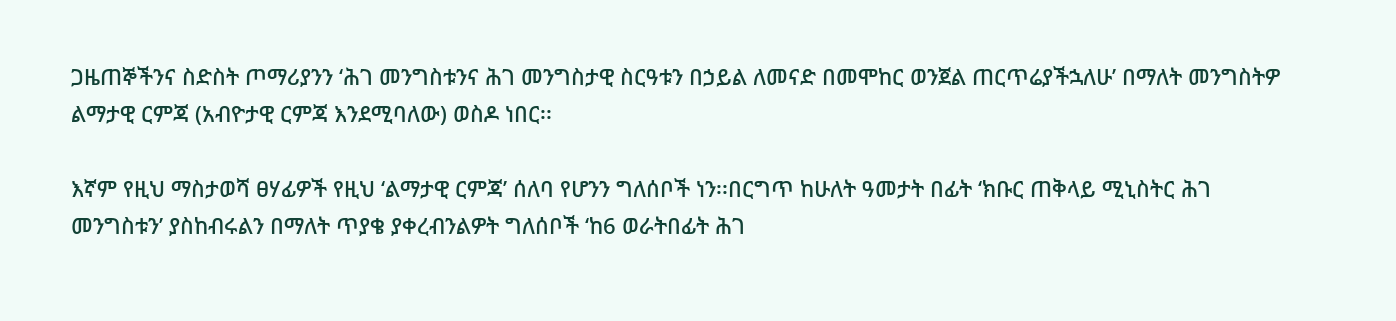ጋዜጠኞችንና ስድስት ጦማሪያንን ‘ሕገ መንግስቱንና ሕገ መንግስታዊ ስርዓቱን በኃይል ለመናድ በመሞከር ወንጀል ጠርጥሬያችኋለሁ’ በማለት መንግስትዎ ልማታዊ ርምጃ (አብዮታዊ ርምጃ እንደሚባለው) ወስዶ ነበር፡፡

እኛም የዚህ ማስታወሻ ፀሃፊዎች የዚህ ‘ልማታዊ ርምጃ’ ሰለባ የሆንን ግለሰቦች ነን፡፡በርግጥ ከሁለት ዓመታት በፊት ‘ክቡር ጠቅላይ ሚኒስትር ሕገ መንግስቱን’ ያስከብሩልን በማለት ጥያቄ ያቀረብንልዎት ግለሰቦች ‘ከ6 ወራትበፊት ሕገ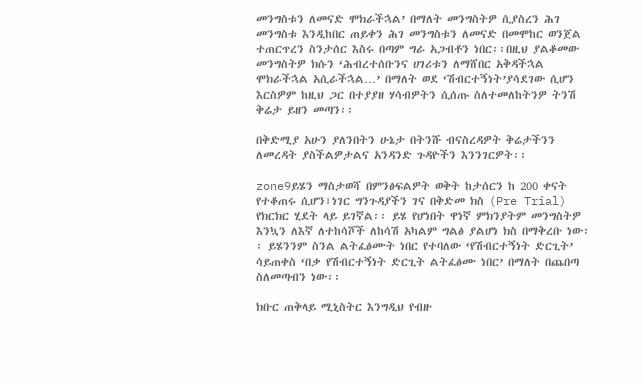መንግስቱን ለመናድ ሞክራችኋል’ በማለት መንግስትዎ ሲያስረን ሕገ መንግስቱ እንዲከበር ጠይቀን ሕገ መንግስቱን ለመናድ በመሞከር ወንጀል ተጠርጥረን ስንታሰር እስሩ በጣም ግራ አጋብቶን ነበር፡፡በዚህ ያልቆመው መንግስትዎ ክሱን ‘ሕብረተሰቡንና ሀገሪቱን ለማሸበር አቅዳችኋል ሞክራችኋል አሲራችኋል…’ በማለት ወደ ‘ሽብርተኝነት’ያሳደገው ሲሆን እርስዎም ከዚህ ጋር በተያያዘ ሃሳብዎትን ሲሰጡ ስለተመለከትንዎ ትንሽ ቅሬታ ይዘን መጣን፡፡

በቅድሚያ አሁን ያለንበትን ሁኔታ በትንሹ ብናስረዳዎት ቅሬታችንን ለመረዳት ያስችልዎታልና አንዳንድ ጉዳዮችን እንንገርዎት፡፡

zone9ይሄን ማስታወሻ በምንፅፍልዎት ወቅት ከታሰርን ከ 200 ቀናት የተቆጠሩ ሲሆን፣ነገር ግንጉዳያችን ገና በቅድመ ክስ (Pre Trial) የክርክር ሂደት ላይ ይገኛል፡፡ ይሄ የሆነበት ዋነኛ ምክንያትም መንግስትዎ እንኳን ለእኛ ለተከሳሾች ለከሳሽ አካልም ግልፅ ያልሆነ ክስ በማቅረቡ ነው፡፡ ይሄንንም ስንል ልትፈፅሙት ነበር የተባለው ‘የሽብርተኝነት ድርጊት’ ሳይጠቀስ ‘በቃ የሽብርተኝነት ድርጊት ልትፈፅሙ ነበር’ በማለት በጨበጣ ስለመጣብን ነው፡፡

ክቡር ጠቅላይ ሚኒስትር እንግዲህ የብዙ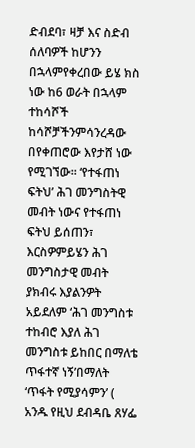ድብደባ፣ ዛቻ እና ስድብ ሰለባዎች ከሆንን በኋላምየቀረበው ይሄ ክስ ነው ከ6 ወራት በኋላም ተከሳሾች ከሳሾቻችንምሳንረዳው በየቀጠሮው እየታሸ ነው የሚገኘው፡፡ ‘የተፋጠነ ፍትህ’ ሕገ መንግስትዊ መብት ነውና የተፋጠነ ፍትህ ይሰጠን፣ እርስዎምይሄን ሕገ መንግስታዊ መብት ያክብሩ እያልንዎት አይደለም ‘ሕገ መንግስቱ ተከብሮ እያለ ሕገ መንግስቱ ይከበር በማለቴ ጥፋተኛ ነኝ’በማለት ‘ጥፋት የሚያሳምን’ ( አንዱ የዚህ ደብዳቤ ጸሃፌ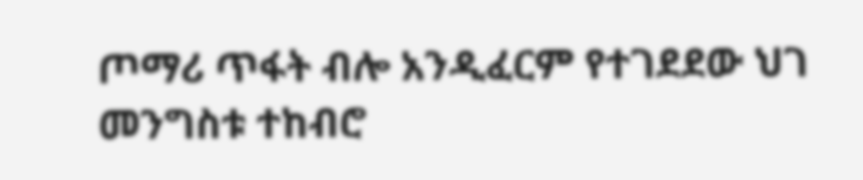ጦማሪ ጥፋት ብሎ አንዲፈርም የተገደደው ህገ መንግስቱ ተከብሮ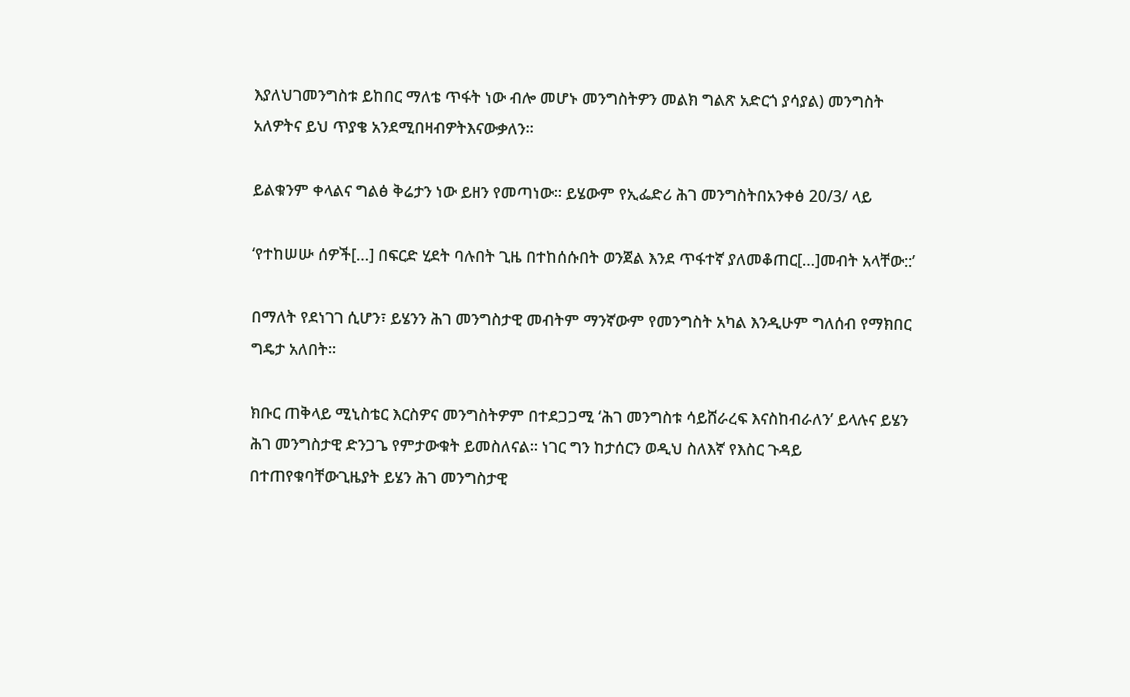እያለህገመንግስቱ ይከበር ማለቴ ጥፋት ነው ብሎ መሆኑ መንግስትዎን መልክ ግልጽ አድርጎ ያሳያል) መንግስት አለዎትና ይህ ጥያቄ አንደሚበዛብዎትእናውቃለን፡፡

ይልቁንም ቀላልና ግልፅ ቅሬታን ነው ይዘን የመጣነው፡፡ ይሄውም የኢፌድሪ ሕገ መንግስትበአንቀፅ 20/3/ ላይ

‘የተከሠሡ ሰዎች[…] በፍርድ ሂደት ባሉበት ጊዜ በተከሰሱበት ወንጀል እንደ ጥፋተኛ ያለመቆጠር[…]መብት አላቸው::’

በማለት የደነገገ ሲሆን፣ ይሄንን ሕገ መንግስታዊ መብትም ማንኛውም የመንግስት አካል እንዲሁም ግለሰብ የማክበር ግዴታ አለበት፡፡

ክቡር ጠቅላይ ሚኒስቴር እርስዎና መንግስትዎም በተደጋጋሚ ‘ሕገ መንግስቱ ሳይሸራረፍ እናስከብራለን’ ይላሉና ይሄን ሕገ መንግስታዊ ድንጋጌ የምታውቁት ይመስለናል፡፡ ነገር ግን ከታሰርን ወዲህ ስለእኛ የእስር ጉዳይ በተጠየቁባቸውጊዜያት ይሄን ሕገ መንግስታዊ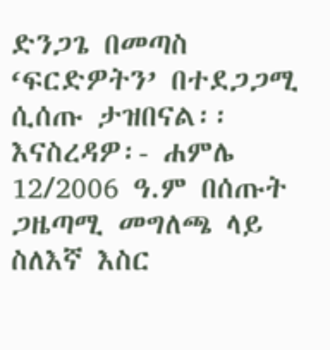ድንጋጌ በመጣስ ‘ፍርድዎትን’ በተደጋጋሚ ሲሰጡ ታዝበናል፡፡ እናስረዳዎ፡- ሐምሌ 12/2006 ዓ.ም በሰጡት ጋዜጣሚ መግለጫ ላይ ስለእኛ እስር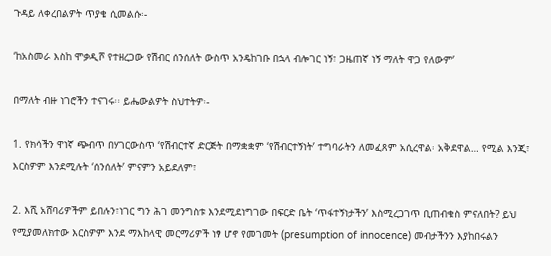ጉዳይ ለቀረበልዎት ጥያቄ ሲመልሱ፡-

‘ከአስመራ እስከ ሞቃዲሾ የተዘረጋው የሽብር ሰንሰለት ውስጥ አንዴከገቡ በኋላ ብሎገር ነኝ፣ ጋዜጠኛ ነኝ ማለት ዋጋ የለውም’

በማለት ብዙ ነገሮችን ተናገሩ፡፡ ይሔውልዎት ስህተትዎ፡-

1. የክሳችን ዋነኛ ጭብጥ በሃገርውስጥ ‘የሽብርተኛ ድርጅት በማቋቋም ‘የሽብርተኝነት’ ተግባራትን ለመፈጸም አሲረዋል፡ አቅደዋል… የሚል እንጂ፣ እርስዎም እንደሚሉት ‘ሰንሰለት’ ምናምን አይደለም፣

2. እሺ አሸባሪዎችም ይበሉን፣ነገር ግን ሕገ መንግስቱ እንደሚደነግገው በፍርድ ቤት ‘ጥፋተኝነታችን’ እስሚረጋገጥ ቢጠብቁስ ምናለበት? ይህ የሚያመለክተው እርስዎም እንደ ማእከላዊ መርማሪዎች ነፃ ሆኖ የመገመት (presumption of innocence) መብታችንን እያከበሩልን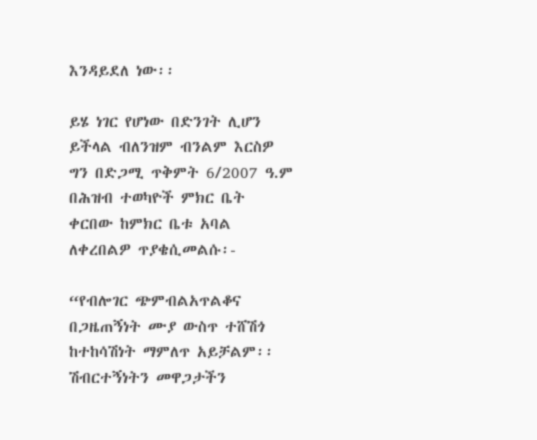እንዳይደለ ነው፡፡

ይሄ ነገር የሆነው በድንገት ሊሆን ይችላል ብለንዝም ብንልም እርስዎ ግን በድጋሚ ጥቅምት 6/2007 ዓ.ም በሕዝብ ተወካዮች ምክር ቤት ቀርበው ከምክር ቤቱ አባል ለቀረበልዎ ጥያቄሲመልሱ፡-

“የብሎገር ጭምብልአጥልቆና በጋዜጠኝነት ሙያ ውስጥ ተሸሽጎ ከተከሳሽነት ማምለጥ አይቻልም፡፡ ሽብርተኝነትን መዋጋታችን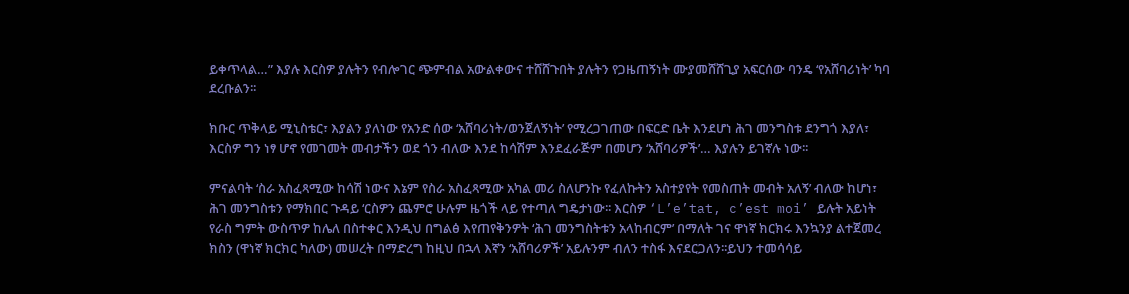ይቀጥላል…” እያሉ እርስዎ ያሉትን የብሎገር ጭምብል አውልቀውና ተሸሸጉበት ያሉትን የጋዜጠኝነት ሙያመሸሸጊያ አፍርሰው ባንዴ ‘የአሸባሪነት’ ካባ ደረቡልን፡፡

ክቡር ጥቅላይ ሚኒስቴር፣ እያልን ያለነው የአንድ ሰው ‘አሸባሪነት/ወንጀለኝነት’ የሚረጋገጠው በፍርድ ቤት እንደሆነ ሕገ መንግስቱ ደንግጎ እያለ፣ እርስዎ ግን ነፃ ሆኖ የመገመት መብታችን ወደ ጎን ብለው እንደ ከሳሽም እንደፈራጅም በመሆን ‘አሸባሪዎች’… እያሉን ይገኛሉ ነው፡፡

ምናልባት ‘ስራ አስፈጻሚው ከሳሽ ነውና እኔም የስራ አስፈጻሚው አካል መሪ ስለሆንኩ የፈለኩትን አስተያየት የመስጠት መብት አለኝ’ ብለው ከሆነ፣ ሕገ መንግስቱን የማክበር ጉዳይ ‘ርስዎን ጨምሮ ሁሉም ዜጎች ላይ የተጣለ ግዴታነው፡፡ እርስዎ ‘L’e’tat, c’est moi’ ይሉት አይነት የራስ ግምት ውስጥዎ ከሌለ በስተቀር እንዲህ በግልፅ እየጠየቅንዎት ‘ሕገ መንግስትቱን አላከብርም’ በማለት ገና ዋነኛ ክርክሩ እንኳንያ ልተጀመረ ክስን (ዋነኛ ክርክር ካለው) መሠረት በማድረግ ከዚህ በኋላ እኛን ‘አሸባሪዎች’ አይሉንም ብለን ተስፋ እናደርጋለን፡፡ይህን ተመሳሳይ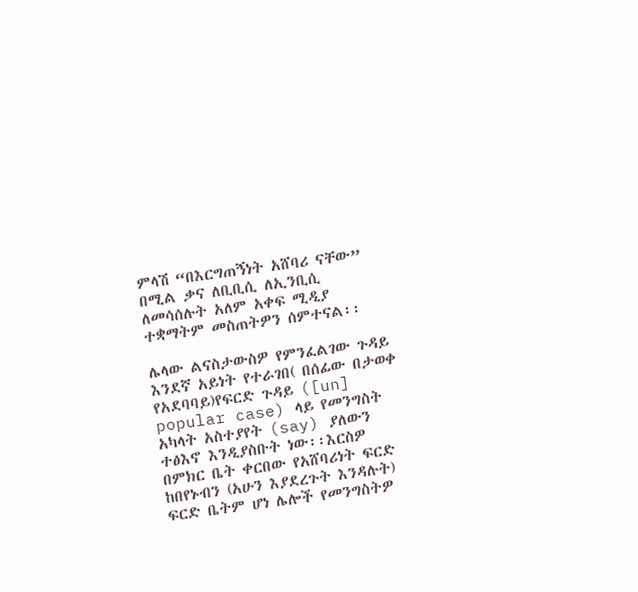ምላሽ “በእርግጠኝነት አሸባሪ ናቸው” በሚል ቃና ለቢቢሲ ለኢንቢሲ ለመሳሰሉት አለም አቀፍ ሚዲያ ተቋማትም መስጠትዎን ሰምተናል፡፡

ሌላው ልናስታውስዎ የምንፈልገው ጉዳይ እንደኛ አይነት የተራገበ( በሰፊው በታወቀ የአደባባይ)የፍርድ ጉዳይ ([un] popular case) ላይ የመንግስት አካላት አስተያየት (say) ያለውን ተፅእኖ እንዲያስቡት ነው፡፡እርስዎ በምክር ቤት ቀርበው የአሸባሪነት ፍርድ ከበየኑብን (አሁን እያደረጉት እንዳሉት) ፍርድ ቤትም ሆነ ሌሎች የመንግስትዎ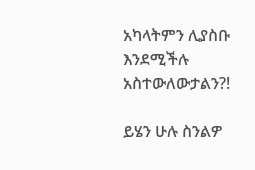አካላትምን ሊያስቡ እንደሚችሉ አስተውለውታልን?!

ይሄን ሁሉ ስንልዎ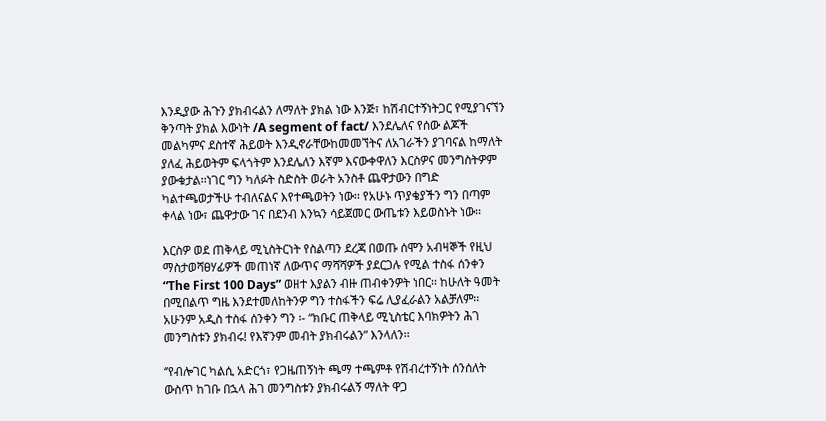እንዲያው ሕጉን ያክብሩልን ለማለት ያክል ነው እንጅ፣ ከሽብርተኝነትጋር የሚያገናኘን ቅንጣት ያክል እውነት /A segment of fact/ እንደሌለና የሰው ልጆች መልካምና ደስተኛ ሕይወት እንዲኖራቸውከመመኘትና ለአገራችን ያገባናል ከማለት ያለፈ ሕይወትም ፍላጎትም እንደሌለን እኛም እናውቀዋለን እርስዎና መንግስትዎም ያውቁታል፡፡ነገር ግን ካለፉት ስድስት ወራት አንስቶ ጨዋታውን በግድ ካልተጫወታችሁ ተብለናልና እየተጫወትን ነው፡፡ የአሁኑ ጥያቄያችን ግን በጣም ቀላል ነው፣ ጨዋታው ገና በደንብ እንኳን ሳይጀመር ውጤቱን እይወስኑት ነው፡፡

እርስዎ ወደ ጠቅላይ ሚኒስትርነት የስልጣን ደረጃ በወጡ ሰሞን አብዛኞች የዚህ ማስታወሻፀሃፊዎች መጠነኛ ለውጥና ማሻሻዎች ያደርጋሉ የሚል ተስፋ ሰንቀን “The First 100 Days” ወዘተ እያልን ብዙ ጠብቀንዎት ነበር፡፡ ከሁለት ዓመት በሚበልጥ ግዜ እንደተመለከትንዎ ግን ተስፋችን ፍሬ ሊያፈራልን አልቻለም፡፡ አሁንም አዲስ ተስፋ ሰንቀን ግን ፡- “ክቡር ጠቅላይ ሚኒስቴር እባክዎትን ሕገ መንግስቱን ያክብሩ! የእኛንም መብት ያክብሩልን” እንላለን፡፡

‘’የብሎገር ካልሲ አድርጎ፣ የጋዜጠኝነት ጫማ ተጫምቶ የሽብረተኝነት ሰንሰለት ውስጥ ከገቡ በኋላ ሕገ መንግስቱን ያክብሩልኝ ማለት ዋጋ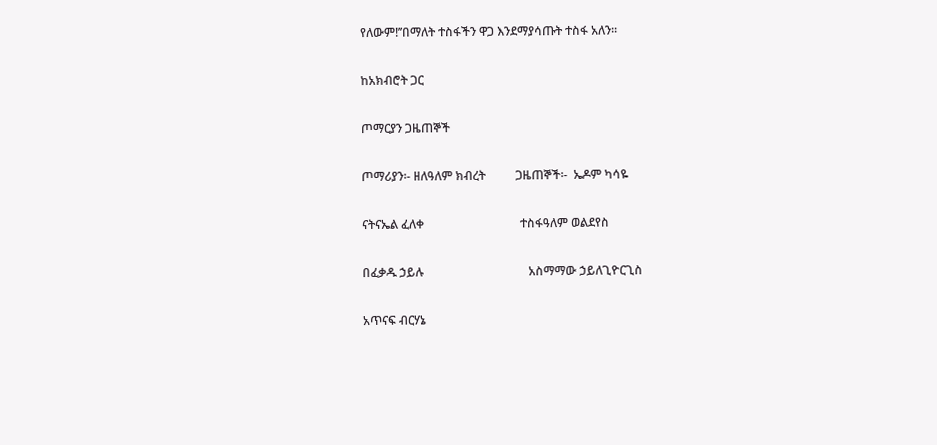የለውም!’’በማለት ተስፋችን ዋጋ እንደማያሳጡት ተስፋ አለን፡፡

ከአክብሮት ጋር

ጦማርያን ጋዜጠኞች

ጦማሪያን፡- ዘለዓለም ክብረት          ጋዜጠኞች፡-  ኤዶም ካሳዬ

ናትናኤል ፈለቀ                                ተስፋዓለም ወልደየስ

በፈቃዱ ኃይሉ                                   አስማማው ኃይለጊዮርጊስ

አጥናፍ ብርሃኔ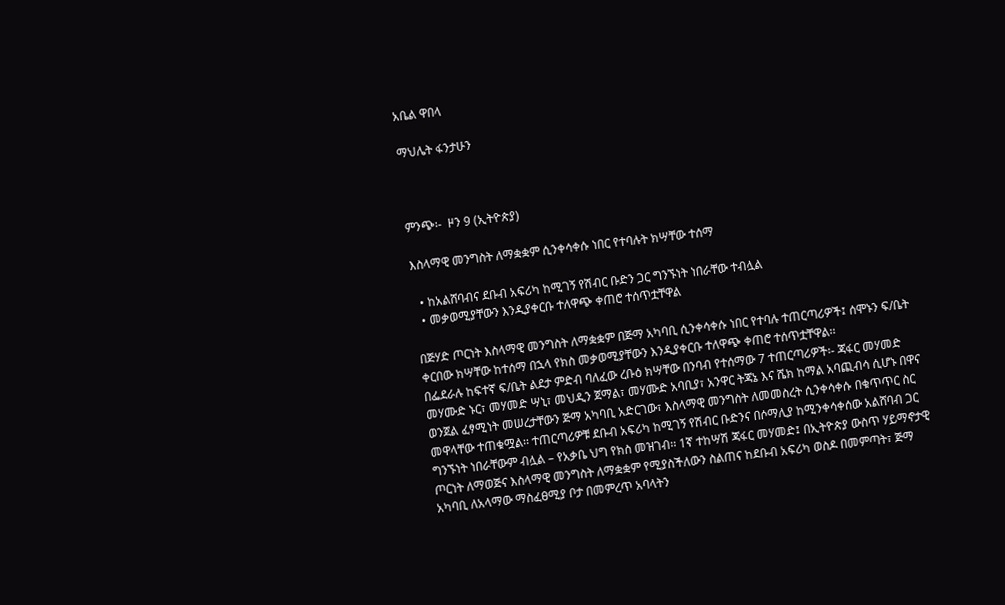አቤል ዋበላ

ማህሌት ፋንታሁን



ምንጭ፡-  ዞን 9 (ኢትዮጵያ)

እስላማዊ መንግስት ለማቋቋም ሲንቀሳቀሱ ነበር የተባሉት ክሣቸው ተሰማ

  • ከአልሸባብና ደቡብ አፍሪካ ከሚገኝ የሽብር ቡድን ጋር ግንኙነት ነበራቸው ተብሏል
  • መቃወሚያቸውን እንዲያቀርቡ ተለዋጭ ቀጠሮ ተሰጥቷቸዋል

በጅሃድ ጦርነት እስላማዊ መንግስት ለማቋቋም በጅማ አካባቢ ሲንቀሳቀሱ ነበር የተባሉ ተጠርጣሪዎች፤ ሰሞኑን ፍ/ቤት ቀርበው ክሣቸው ከተሰማ በኋላ የክስ መቃወሚያቸውን እንዲያቀርቡ ተለዋጭ ቀጠሮ ተሰጥቷቸዋል፡፡
በፌደራሉ ከፍተኛ ፍ/ቤት ልደታ ምድብ ባለፈው ረቡዕ ክሣቸው በንባብ የተሰማው 7 ተጠርጣሪዎች፡- ጃፋር መሃመድ መሃሙድ ኑር፣ መሃመድ ሣኒ፣ መህዲን ጀማል፣ መሃሙድ አባቢያ፣ አንዋር ትጃኔ እና ሼክ ከማል አባጪብሳ ሲሆኑ በዋና ወንጀል ፈፃሚነት መሠረታቸውን ጅማ አካባቢ አድርገው፣ እስላማዊ መንግስት ለመመስረት ሲንቀሳቀሱ በቁጥጥር ስር መዋላቸው ተጠቁሟል፡፡ ተጠርጣሪዎቹ ደቡብ አፍሪካ ከሚገኝ የሽብር ቡድንና በሶማሊያ ከሚንቀሳቀሰው አልሸባብ ጋር ግንኙነት ነበራቸውም ብሏል – የአቃቤ ህግ የክስ መዝገብ፡፡ 1ኛ ተከሣሽ ጃፋር መሃመድ፤ በኢትዮጵያ ውስጥ ሃይማኖታዊ ጦርነት ለማወጅና እስላማዊ መንግስት ለማቋቋም የሚያስችለውን ስልጠና ከደቡብ አፍሪካ ወስዶ በመምጣት፣ ጅማ አካባቢ ለአላማው ማስፈፀሚያ ቦታ በመምረጥ አባላትን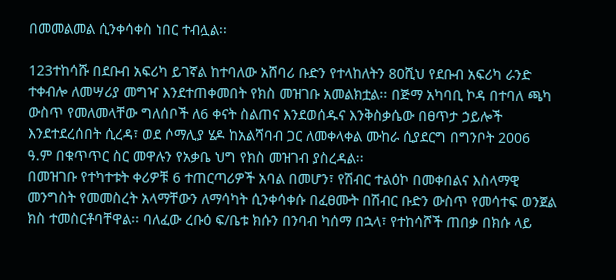በመመልመል ሲንቀሳቀስ ነበር ተብሏል፡፡

123ተከሳሹ በደቡብ አፍሪካ ይገኛል ከተባለው አሸባሪ ቡድን የተላከለትን 80ሺህ የደቡብ አፍሪካ ራንድ ተቀብሎ ለመሣሪያ መግዣ እንደተጠቀመበት የክስ መዝገቡ አመልክቷል፡፡ በጅማ አካባቢ ኮዳ በተባለ ጫካ ውስጥ የመለመላቸው ግለሰቦች ለ6 ቀናት ስልጠና እንደወሰዱና እንቅስቃሴው በፀጥታ ኃይሎች እንደተደረሰበት ሲረዳ፣ ወደ ሶማሊያ ሄዶ ከአልሻባብ ጋር ለመቀላቀል ሙከራ ሲያደርግ በግንቦት 2006 ዓ.ም በቁጥጥር ስር መዋሉን የአቃቤ ህግ የክስ መዝገብ ያስረዳል፡፡
በመዝገቡ የተካተቱት ቀሪዎቹ 6 ተጠርጣሪዎች አባል በመሆን፣ የሽብር ተልዕኮ በመቀበልና እስላማዊ መንግስት የመመስረት አላማቸውን ለማሳካት ሲንቀሳቀሱ በፈፀሙት በሽብር ቡድን ውስጥ የመሳተፍ ወንጀል ክስ ተመስርቶባቸዋል፡፡ ባለፈው ረቡዕ ፍ/ቤቱ ክሱን በንባብ ካሰማ በኋላ፣ የተከሳሾች ጠበቃ በክሱ ላይ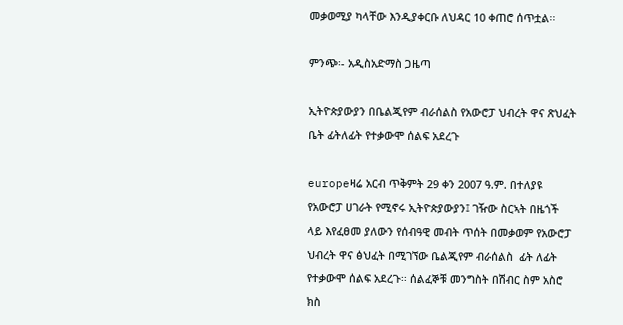መቃወሚያ ካላቸው እንዲያቀርቡ ለህዳር 10 ቀጠሮ ሰጥቷል፡፡

ምንጭ፡- አዲስአድማስ ጋዜጣ

ኢትዮጵያውያን በቤልጂየም ብራሰልስ የአውሮፓ ህብረት ዋና ጽህፈት ቤት ፊትለፊት የተቃውሞ ሰልፍ አደረጉ

europeዛሬ አርብ ጥቅምት 29 ቀን 2007 ዓ.ም. በተለያዩ የአውሮፓ ሀገራት የሚኖሩ ኢትዮጵያውያን፤ ገዥው ስርኣት በዜጎች ላይ እየፈፀመ ያለውን የሰብዓዊ መብት ጥሰት በመቃወም የአውሮፓ ህብረት ዋና ፅህፈት በሚገኘው ቤልጂየም ብራሰልስ  ፊት ለፊት የተቃውሞ ሰልፍ አደረጉ፡፡ ሰልፈኞቹ መንግስት በሽብር ስም አስሮ ክስ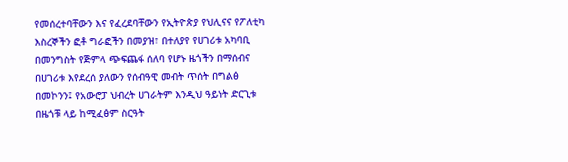የመሰረተባቸውን እና የፈረደባቸውን የኢትዮጵያ የህሊናና የፖለቲካ እስረኞችን ፎቶ ግራፎችን በመያዝ፣ በተለያየ የሀገሪቱ አካባቢ በመንግስት የጅምላ ጭፍጨፋ ሰለባ የሆኑ ዜጎችን በማሰብና በሀገሪቱ እየደረሰ ያለውን የሰብዓዊ መብት ጥሰት በግልፅ በመኮንን፤ የአውሮፓ ህብረት ሀገራትም እንዲህ ዓይነት ድርጊቱ በዜጎቹ ላይ ከሚፈፅም ስርዓት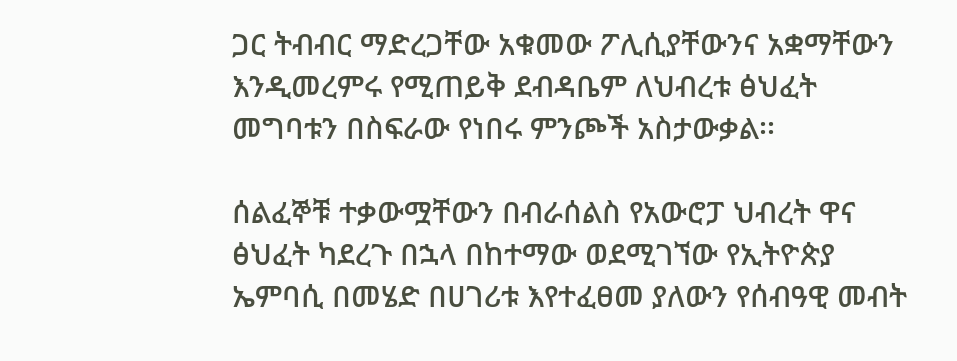ጋር ትብብር ማድረጋቸው አቁመው ፖሊሲያቸውንና አቋማቸውን እንዲመረምሩ የሚጠይቅ ደብዳቤም ለህብረቱ ፅህፈት መግባቱን በስፍራው የነበሩ ምንጮች አስታውቃል፡፡

ሰልፈኞቹ ተቃውሟቸውን በብራሰልስ የአውሮፓ ህብረት ዋና ፅህፈት ካደረጉ በኋላ በከተማው ወደሚገኘው የኢትዮጵያ ኤምባሲ በመሄድ በሀገሪቱ እየተፈፀመ ያለውን የሰብዓዊ መብት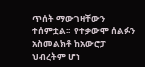ጥሰት ማውገዛቸውን ተሰምቷል፡፡  የተቃውሞ ሰልፉን አስመልክቶ ከአውሮፓ ህብረትም ሆነ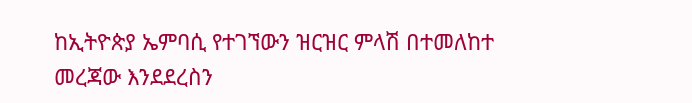ከኢትዮጵያ ኤምባሲ የተገኘውን ዝርዝር ምላሽ በተመለከተ መረጃው እንደደረስን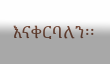እናቀርባለን፡፡